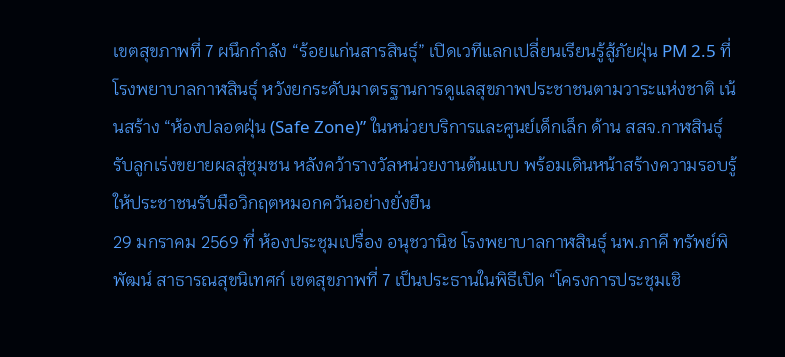เขตสุขภาพที่ 7 ผนึกกำลัง “ร้อยแก่นสารสินธุ์” เปิดเวทีแลกเปลี่ยนเรียนรู้สู้ภัยฝุ่น PM 2.5 ที่โรงพยาบาลกาฬสินธุ์ หวังยกระดับมาตรฐานการดูแลสุขภาพประชาชนตามวาระแห่งชาติ เน้นสร้าง “ห้องปลอดฝุ่น (Safe Zone)” ในหน่วยบริการและศูนย์เด็กเล็ก ด้าน สสจ.กาฬสินธุ์ รับลูกเร่งขยายผลสู่ชุมชน หลังคว้ารางวัลหน่วยงานต้นแบบ พร้อมเดินหน้าสร้างความรอบรู้ให้ประชาชนรับมือวิกฤตหมอกควันอย่างยั่งยืน
29 มกราคม 2569 ที่ ห้องประชุมเปรื่อง อนุชวานิช โรงพยาบาลกาฬสินธุ์ นพ.ภาคี ทรัพย์พิพัฒน์ สาธารณสุขนิเทศก์ เขตสุขภาพที่ 7 เป็นประธานในพิธีเปิด “โครงการประชุมเชิ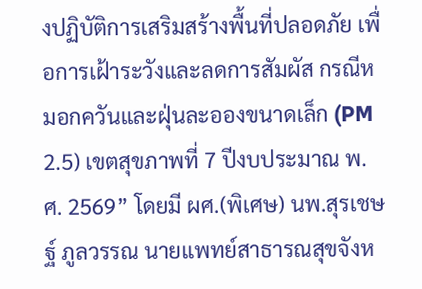งปฏิบัติการเสริมสร้างพื้นที่ปลอดภัย เพื่อการเฝ้าระวังและลดการสัมผัส กรณีหมอกควันและฝุ่นละอองขนาดเล็ก (PM 2.5) เขตสุขภาพที่ 7 ปีงบประมาณ พ.ศ. 2569” โดยมี ผศ.(พิเศษ) นพ.สุรเชษฐ์ ภูลวรรณ นายแพทย์สาธารณสุขจังห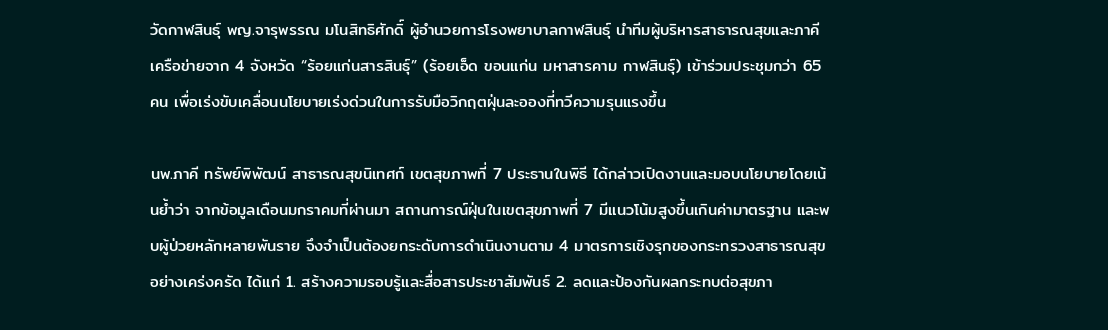วัดกาฬสินธุ์ พญ.จารุพรรณ มโนสิทธิศักดิ์ ผู้อำนวยการโรงพยาบาลกาฬสินธุ์ นำทีมผู้บริหารสาธารณสุขและภาคีเครือข่ายจาก 4 จังหวัด “ร้อยแก่นสารสินธุ์” (ร้อยเอ็ด ขอนแก่น มหาสารคาม กาฬสินธุ์) เข้าร่วมประชุมกว่า 65 คน เพื่อเร่งขับเคลื่อนนโยบายเร่งด่วนในการรับมือวิกฤตฝุ่นละอองที่ทวีความรุนแรงขึ้น

นพ.ภาคี ทรัพย์พิพัฒน์ สาธารณสุขนิเทศก์ เขตสุขภาพที่ 7 ประธานในพิธี ได้กล่าวเปิดงานและมอบนโยบายโดยเน้นย้ำว่า จากข้อมูลเดือนมกราคมที่ผ่านมา สถานการณ์ฝุ่นในเขตสุขภาพที่ 7 มีแนวโน้มสูงขึ้นเกินค่ามาตรฐาน และพบผู้ป่วยหลักหลายพันราย จึงจำเป็นต้องยกระดับการดำเนินงานตาม 4 มาตรการเชิงรุกของกระทรวงสาธารณสุขอย่างเคร่งครัด ได้แก่ 1. สร้างความรอบรู้และสื่อสารประชาสัมพันธ์ 2. ลดและป้องกันผลกระทบต่อสุขภา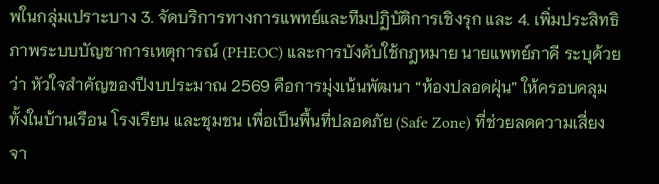พในกลุ่มเปราะบาง 3. จัดบริการทางการแพทย์และทีมปฏิบัติการเชิงรุก และ 4. เพิ่มประสิทธิภาพระบบบัญชาการเหตุการณ์ (PHEOC) และการบังคับใช้กฎหมาย นายแพทย์ภาคี ระบุด้วยว่า หัวใจสำคัญของปีงบประมาณ 2569 คือการมุ่งเน้นพัฒนา “ห้องปลอดฝุ่น” ให้ครอบคลุมทั้งในบ้านเรือน โรงเรียน และชุมชน เพื่อเป็นพื้นที่ปลอดภัย (Safe Zone) ที่ช่วยลดความเสี่ยงจา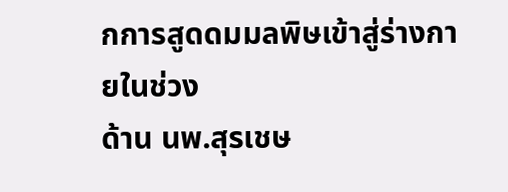กการสูดดมมลพิษเข้าสู่ร่างกายในช่วง
ด้าน นพ.สุรเชษ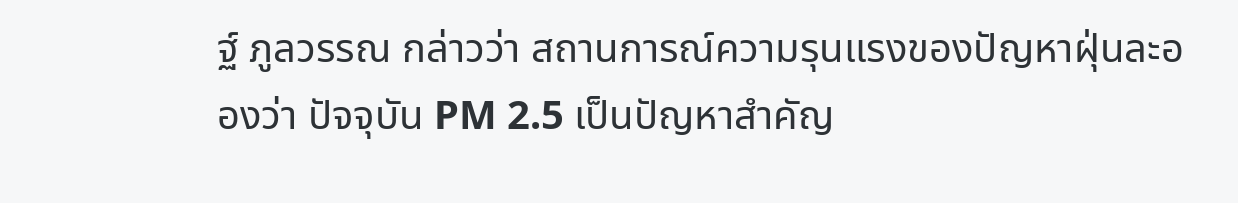ฐ์ ภูลวรรณ กล่าวว่า สถานการณ์ความรุนแรงของปัญหาฝุ่นละอองว่า ปัจจุบัน PM 2.5 เป็นปัญหาสำคัญ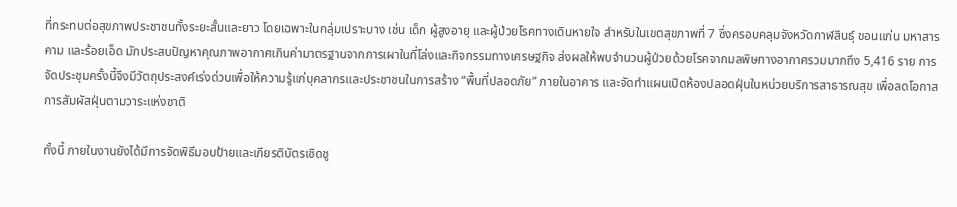ที่กระทบต่อสุขภาพประชาชนทั้งระยะสั้นและยาว โดยเฉพาะในกลุ่มเปราะบาง เช่น เด็ก ผู้สูงอายุ และผู้ป่วยโรคทางเดินหายใจ สำหรับในเขตสุขภาพที่ 7 ซึ่งครอบคลุมจังหวัดกาฬสินธุ์ ขอนแก่น มหาสารคาม และร้อยเอ็ด มักประสบปัญหาคุณภาพอากาศเกินค่ามาตรฐานจากการเผาในที่โล่งและกิจกรรมทางเศรษฐกิจ ส่งผลให้พบจำนวนผู้ป่วยด้วยโรคจากมลพิษทางอากาศรวมมากถึง 5,416 ราย การจัดประชุมครั้งนี้จึงมีวัตถุประสงค์เร่งด่วนเพื่อให้ความรู้แก่บุคลากรและประชาชนในการสร้าง “พื้นที่ปลอดภัย” ภายในอาคาร และจัดทำแผนเปิดห้องปลอดฝุ่นในหน่วยบริการสาธารณสุข เพื่อลดโอกาสการสัมผัสฝุ่นตามวาระแห่งชาติ

ทั้งนี้ ภายในงานยังได้มีการจัดพิธีมอบป้ายและเกียรติบัตรเชิดชู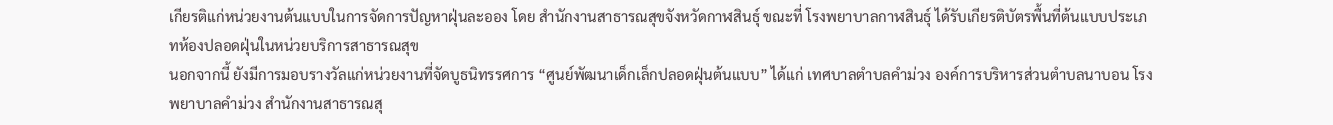เกียรติแก่หน่วยงานต้นแบบในการจัดการปัญหาฝุ่นละออง โดย สำนักงานสาธารณสุขจังหวัดกาฬสินธุ์ ขณะที่ โรงพยาบาลกาฬสินธุ์ ได้รับเกียรติบัตรพื้นที่ต้นแบบประเภทห้องปลอดฝุ่นในหน่วยบริการสาธารณสุข
นอกจากนี้ ยังมีการมอบรางวัลแก่หน่วยงานที่จัดบูธนิทรรศการ “ศูนย์พัฒนาเด็กเล็กปลอดฝุ่นต้นแบบ” ได้แก่ เทศบาลตำบลคำม่วง องค์การบริหารส่วนตำบลนาบอน โรงพยาบาลคำม่วง สำนักงานสาธารณสุ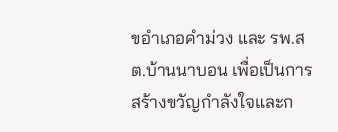ขอำเภอคำม่วง และ รพ.สต.บ้านนาบอน เพื่อเป็นการสร้างขวัญกำลังใจและก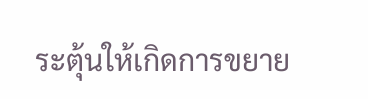ระตุ้นให้เกิดการขยาย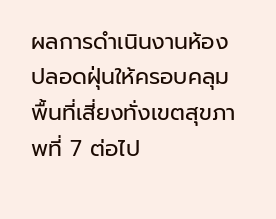ผลการดำเนินงานห้องปลอดฝุ่นให้ครอบคลุมพื้นที่เสี่ยงทั่งเขตสุขภาพที่ 7 ต่อไป